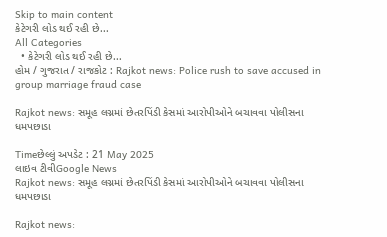Skip to main content
કેટેગરી લોડ થઈ રહી છે...
All Categories
  • કેટેગરી લોડ થઈ રહી છે...
હોમ / ગુજરાત / રાજકોટ : Rajkot news: Police rush to save accused in group marriage fraud case

Rajkot news: સમૂહ લગ્નમાં છેતરપિંડી કેસમાં આરોપીઓને બચાવવા પોલીસના ધમપછાડા

Timeછેલ્લું અપડેટ : 21 May 2025
લાઇવ ટીવીGoogle News
Rajkot news: સમૂહ લગ્નમાં છેતરપિંડી કેસમાં આરોપીઓને બચાવવા પોલીસના ધમપછાડા

Rajkot news: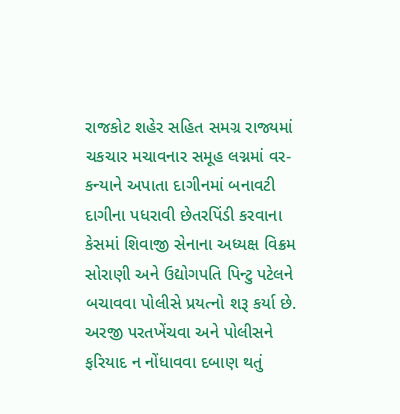રાજકોટ શહેર સહિત સમગ્ર રાજ્યમાં ચકચાર મચાવનાર સમૂહ લગ્નમાં વર-કન્યાને અપાતા દાગીનમાં બનાવટી દાગીના પધરાવી છેતરપિંડી કરવાના કેસમાં શિવાજી સેનાના અધ્યક્ષ વિક્રમ સોરાણી અને ઉદ્યોગપતિ પિન્ટુ પટેલને બચાવવા પોલીસે પ્રયત્નો શરૂ કર્યા છે. અરજી પરતખેંચવા અને પોલીસને ફરિયાદ ન નોંધાવવા દબાણ થતું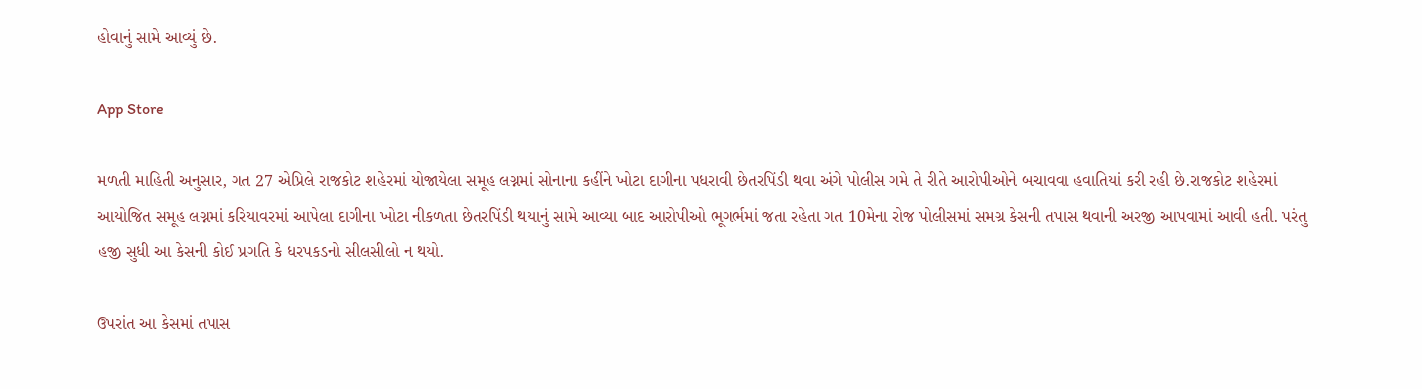હોવાનું સામે આવ્યું છે.

App Store

મળતી માહિતી અનુસાર, ગત 27 એપ્રિલે રાજકોટ શહેરમાં યોજાયેલા સમૂહ લગ્નમાં સોનાના કહીંને ખોટા દાગીના પધરાવી છેતરપિંડી થવા અંગે પોલીસ ગમે તે રીતે આરોપીઓને બચાવવા હવાતિયાં કરી રહી છે.રાજકોટ શહેરમાં આયોજિત સમૂહ લગ્નમાં કરિયાવરમાં આપેલા દાગીના ખોટા નીકળતા છેતરપિંડી થયાનું સામે આવ્યા બાદ આરોપીઓ ભૂગર્ભમાં જતા રહેતા ગત 10મેના રોજ પોલીસમાં સમગ્ર કેસની તપાસ થવાની અરજી આપવામાં આવી હતી. પરંતુ હજી સુધી આ કેસની કોઈ પ્રગતિ કે ધરપકડનો સીલસીલો ન થયો.

ઉપરાંત આ કેસમાં તપાસ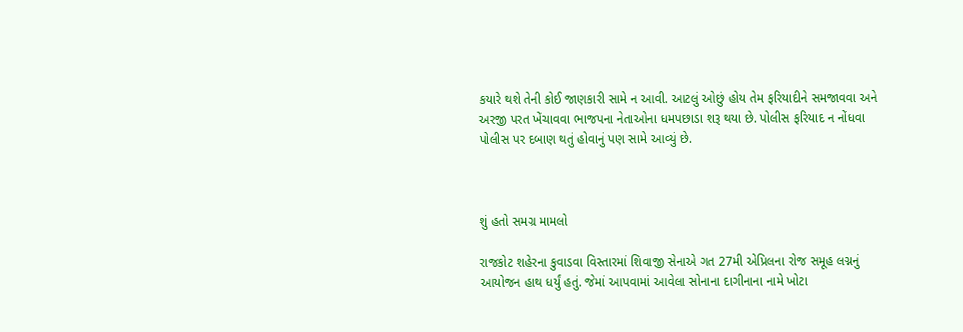કયારે થશે તેની કોઈ જાણકારી સામે ન આવી. આટલું ઓછું હોય તેમ ફરિયાદીને સમજાવવા અને અરજી પરત ખેંચાવવા ભાજપના નેતાઓના ધમપછાડા શરૂ થયા છે. પોલીસ ફરિયાદ ન નોંધવા પોલીસ પર દબાણ થતું હોવાનું પણ સામે આવ્યું છે.



શું હતો સમગ્ર મામલો

રાજકોટ શહેરના કુવાડવા વિસ્તારમાં શિવાજી સેનાએ ગત 27મી એપ્રિલના રોજ સમૂહ લગ્નનું આયોજન હાથ ધર્યું હતું. જેમાં આપવામાં આવેલા સોનાના દાગીનાના નામે ખોટા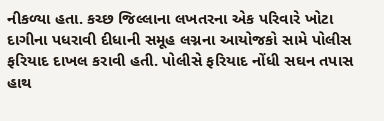નીકળ્યા હતા. કચ્છ જિલ્લાના લખતરના એક પરિવારે ખોટા દાગીના પધરાવી દીધાની સમૂહ લગ્નના આયોજકો સામે પોલીસ ફરિયાદ દાખલ કરાવી હતી. પોલીસે ફરિયાદ નોંધી સઘન તપાસ હાથ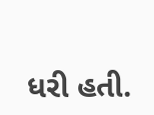ધરી હતી.